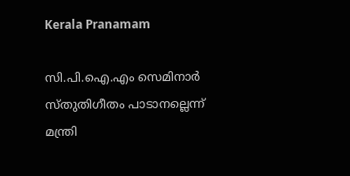Kerala Pranamam

സി.പി.ഐ.എം സെമിനാർ സ്തുതിഗീതം പാടാനല്ലെന്ന് മന്ത്രി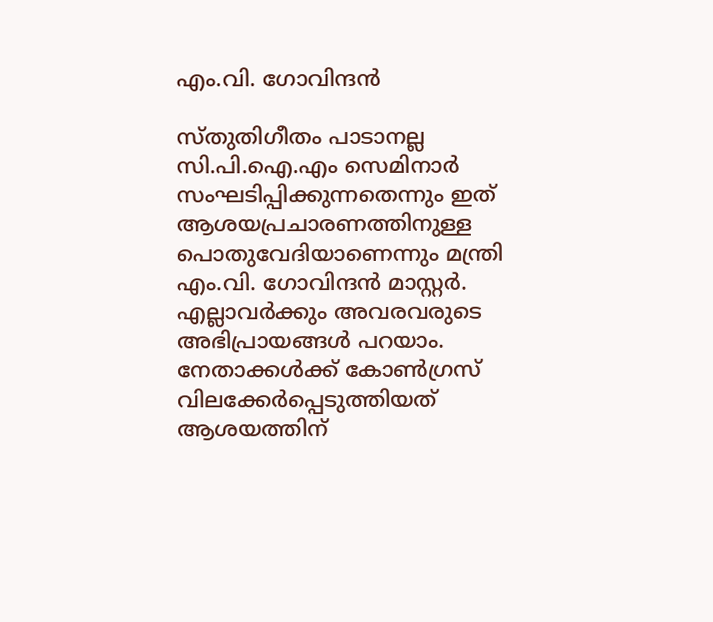എം.വി. ഗോവിന്ദൻ‌

സ്തുതിഗീതം പാടാനല്ല സി.പി.ഐ.എം സെമിനാർ സംഘടിപ്പിക്കുന്നതെന്നും ഇത് ആശയപ്രചാരണത്തിനുള്ള പൊതുവേദിയാണെന്നും മന്ത്രി എം.വി. ഗോവിന്ദൻ‌ മാസ്റ്റർ. എല്ലാവർക്കും അവരവരുടെ അഭിപ്രായങ്ങൾ പറയാം. നേതാക്കൾക്ക് കോൺഗ്രസ് വിലക്കേർപ്പെടുത്തിയത് ആശയത്തിന്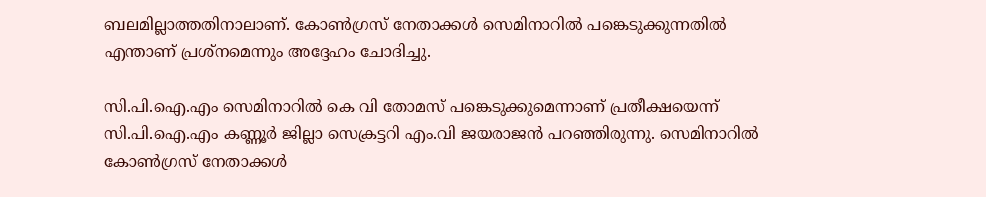ബലമില്ലാത്തതിനാലാണ്. കോൺഗ്രസ് നേതാക്കൾ സെമിനാറിൽ പങ്കെടുക്കുന്നതിൽ എന്താണ് പ്രശ്നമെന്നും അദ്ദേഹം ചോദിച്ചു.

സി.പി.ഐ.എം സെമിനാറിൽ കെ വി തോമസ് പങ്കെടുക്കുമെന്നാണ് പ്രതീക്ഷയെന്ന് സി.പി.ഐ.എം കണ്ണൂർ ജില്ലാ സെക്രട്ടറി എം.വി ജയരാജൻ പറഞ്ഞിരുന്നു. സെമിനാറിൽ കോൺഗ്രസ് നേതാക്കൾ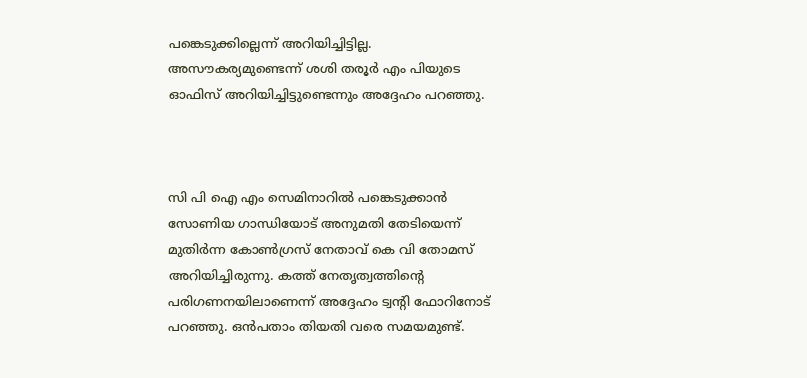പങ്കെടുക്കില്ലെന്ന് അറിയിച്ചിട്ടില്ല. അസൗകര്യമുണ്ടെന്ന് ശശി തരൂർ എം പിയുടെ ഓഫിസ് അറിയിച്ചിട്ടുണ്ടെന്നും അദ്ദേഹം പറഞ്ഞു.



സി പി ഐ എം സെമിനാറിൽ പങ്കെടുക്കാൻ സോണിയ ഗാന്ധിയോട് അനുമതി തേടിയെന്ന് മുതിർന്ന കോൺഗ്രസ് നേതാവ് കെ വി തോമസ് അറിയിച്ചിരുന്നു. കത്ത് നേതൃത്വത്തിന്റെ പരിഗണനയിലാണെന്ന് അദ്ദേഹം ട്വന്റി ഫോറിനോട് പറഞ്ഞു. ഒൻപതാം തിയതി വരെ സമയമുണ്ട്.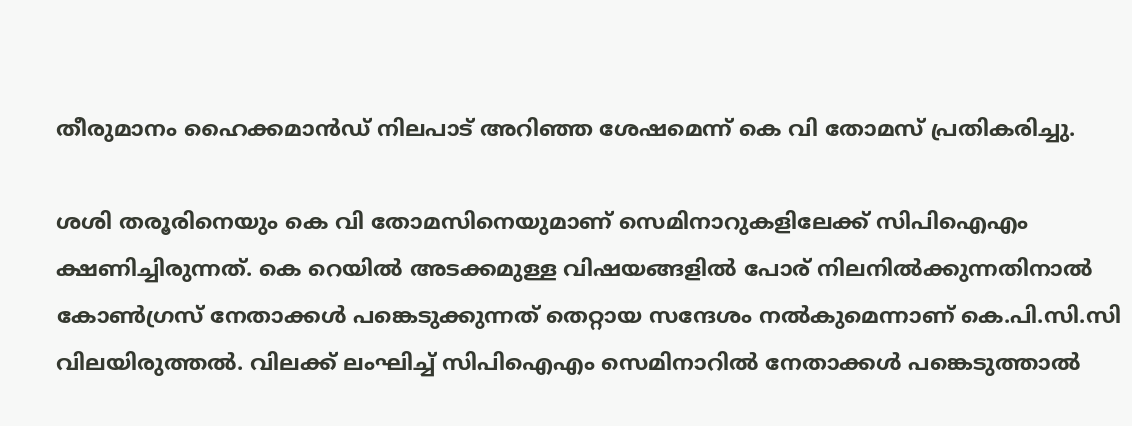തീരുമാനം ഹൈക്കമാൻഡ് നിലപാട് അറിഞ്ഞ ശേഷമെന്ന് കെ വി തോമസ് പ്രതികരിച്ചു.

ശശി തരൂരിനെയും കെ വി തോമസിനെയുമാണ് സെമിനാറുകളിലേക്ക് സിപിഐഎം ക്ഷണിച്ചിരുന്നത്. കെ റെയിൽ അടക്കമുള്ള വിഷയങ്ങളിൽ പോര് നിലനിൽക്കുന്നതിനാൽ കോൺഗ്രസ് നേതാക്കൾ പങ്കെടുക്കുന്നത് തെറ്റായ സന്ദേശം നൽകുമെന്നാണ് കെ.പി.സി.സി വിലയിരുത്തൽ. വിലക്ക് ലംഘിച്ച് സിപിഐഎം സെമിനാറിൽ നേതാക്കൾ പങ്കെടുത്താൽ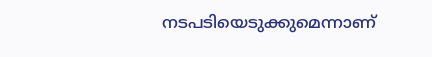നടപടിയെടുക്കുമെന്നാണ്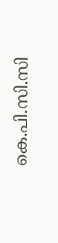കെ.പി.സി.സി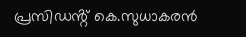പ്രസിഡൻ്റ് കെ.സുധാകരൻ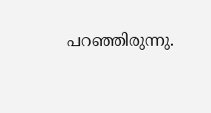പറഞ്ഞിരുന്നു.